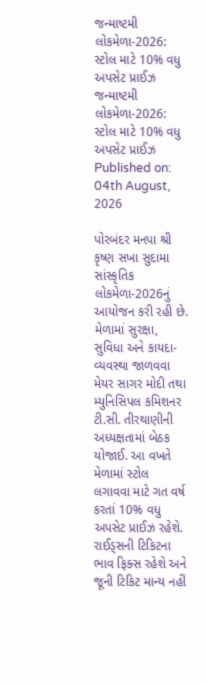જન્માષ્ટમી લોકમેળા-2026: સ્ટોલ માટે 10% વધુ અપસેટ પ્રાઈઝ
જન્માષ્ટમી લોકમેળા-2026: સ્ટોલ માટે 10% વધુ અપસેટ પ્રાઈઝ
Published on: 04th August, 2026

પોરબંદર મનપા શ્રી કૃષ્ણ સખા સુદામા સાંસ્કૃતિક લોકમેળા-2026નું આયોજન કરી રહી છે. મેળામાં સુરક્ષા, સુવિધા અને કાયદા-વ્યવસ્થા જાળવવા મેયર સાગર મોદી તથા મ્યુનિસિપલ કમિશનર ટી.સી. તીરથાણીની અધ્યક્ષતામાં બેઠક યોજાઈ. આ વખતે મેળામાં સ્ટોલ લગાવવા માટે ગત વર્ષ કરતાં 10% વધુ અપસેટ પ્રાઈઝ રહેશે. રાઈડ્સની ટિકિટના ભાવ ફિક્સ રહેશે અને જૂની ટિકિટ માન્ય નહીં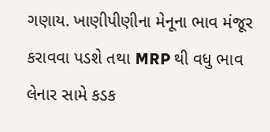ગણાય. ખાણીપીણીના મેનૂના ભાવ મંજૂર કરાવવા પડશે તથા MRP થી વધુ ભાવ લેનાર સામે કડક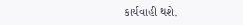કાર્યવાહી થશે.